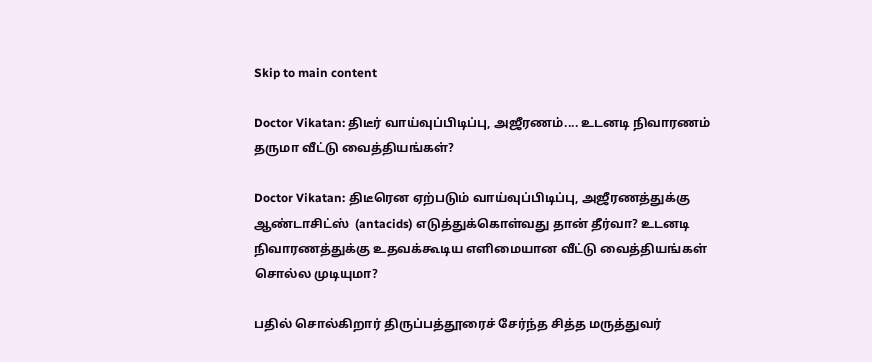Skip to main content

Doctor Vikatan: திடீர் வாய்வுப்பிடிப்பு, அஜீரணம்.... உடனடி நிவாரணம் தருமா வீட்டு வைத்தியங்கள்?

Doctor Vikatan: திடீரென ஏற்படும் வாய்வுப்பிடிப்பு, அஜீரணத்துக்கு  ஆண்டாசிட்ஸ்  (antacids) எடுத்துக்கொள்வது தான் தீர்வா? உடனடி நிவாரணத்துக்கு உதவக்கூடிய எளிமையான வீட்டு வைத்தியங்கள் சொல்ல முடியுமா?

பதில் சொல்கிறார் திருப்பத்தூரைச் சேர்ந்த சித்த மருத்துவர்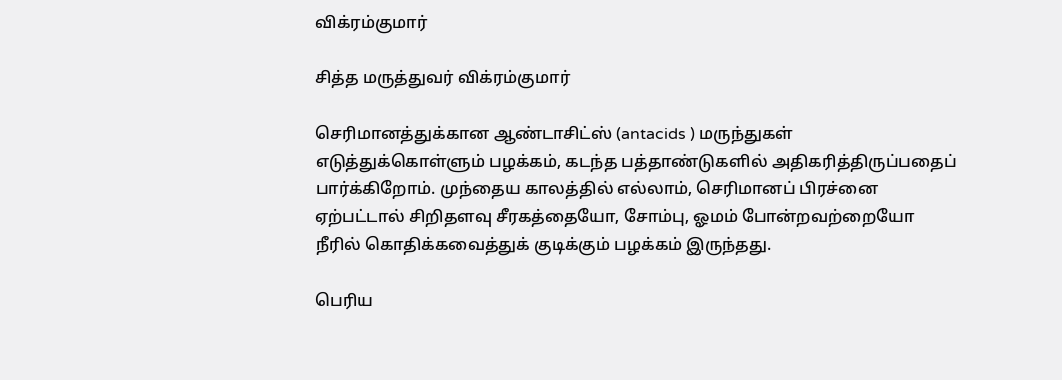விக்ரம்குமார்

சித்த மருத்துவர் விக்ரம்குமார்

செரிமானத்துக்கான ஆண்டாசிட்ஸ் (antacids ) மருந்துகள் எடுத்துக்கொள்ளும் பழக்கம், கடந்த பத்தாண்டுகளில் அதிகரித்திருப்பதைப் பார்க்கிறோம். முந்தைய காலத்தில் எல்லாம், செரிமானப் பிரச்னை ஏற்பட்டால் சிறிதளவு சீரகத்தையோ, சோம்பு, ஓமம் போன்றவற்றையோ  நீரில் கொதிக்கவைத்துக் குடிக்கும் பழக்கம் இருந்தது.

பெரிய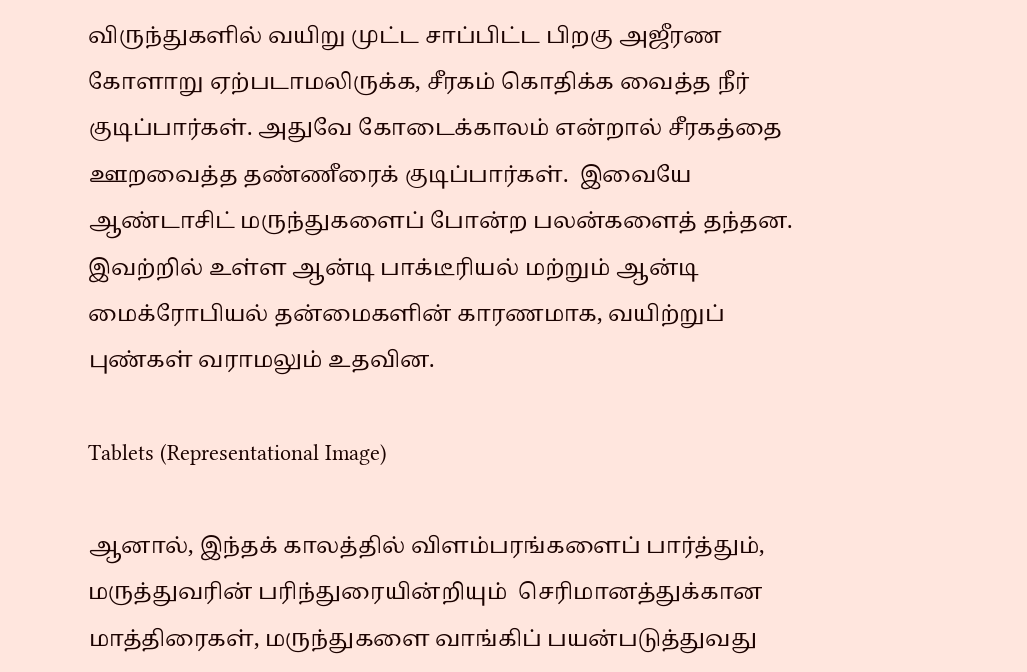விருந்துகளில் வயிறு முட்ட சாப்பிட்ட பிறகு அஜீரண கோளாறு ஏற்படாமலிருக்க, சீரகம் கொதிக்க வைத்த நீர் குடிப்பார்கள். அதுவே கோடைக்காலம் என்றால் சீரகத்தை ஊறவைத்த தண்ணீரைக் குடிப்பார்கள்.  இவையே ஆண்டாசிட் மருந்துகளைப் போன்ற பலன்களைத் தந்தன. இவற்றில் உள்ள ஆன்டி பாக்டீரியல் மற்றும் ஆன்டி மைக்ரோபியல் தன்மைகளின் காரணமாக, வயிற்றுப் புண்கள் வராமலும் உதவின.

Tablets (Representational Image)

ஆனால், இந்தக் காலத்தில் விளம்பரங்களைப் பார்த்தும், மருத்துவரின் பரிந்துரையின்றியும்  செரிமானத்துக்கான மாத்திரைகள், மருந்துகளை வாங்கிப் பயன்படுத்துவது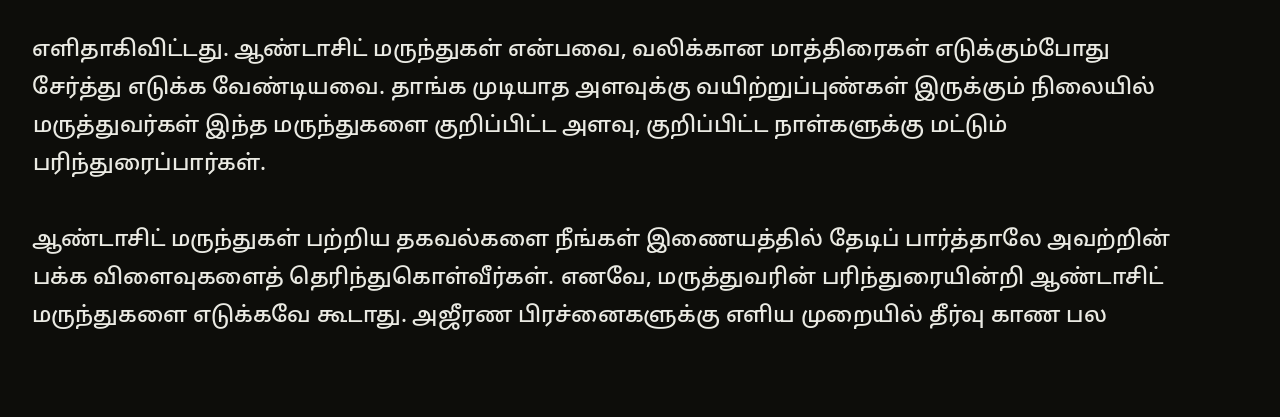எளிதாகிவிட்டது. ஆண்டாசிட் மருந்துகள் என்பவை, வலிக்கான மாத்திரைகள் எடுக்கும்போது சேர்த்து எடுக்க வேண்டியவை. தாங்க முடியாத அளவுக்கு வயிற்றுப்புண்கள் இருக்கும் நிலையில் மருத்துவர்கள் இந்த மருந்துகளை குறிப்பிட்ட அளவு, குறிப்பிட்ட நாள்களுக்கு மட்டும் பரிந்துரைப்பார்கள்.

ஆண்டாசிட் மருந்துகள் பற்றிய தகவல்களை நீங்கள் இணையத்தில் தேடிப் பார்த்தாலே அவற்றின் பக்க விளைவுகளைத் தெரிந்துகொள்வீர்கள். எனவே, மருத்துவரின் பரிந்துரையின்றி ஆண்டாசிட் மருந்துகளை எடுக்கவே கூடாது. அஜீரண பிரச்னைகளுக்கு எளிய முறையில் தீர்வு காண பல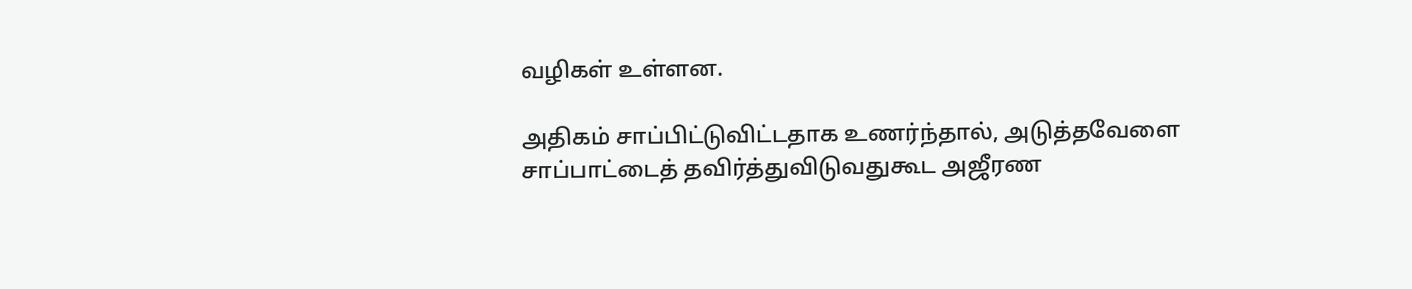வழிகள் உள்ளன.

அதிகம் சாப்பிட்டுவிட்டதாக உணர்ந்தால், அடுத்தவேளை சாப்பாட்டைத் தவிர்த்துவிடுவதுகூட அஜீரண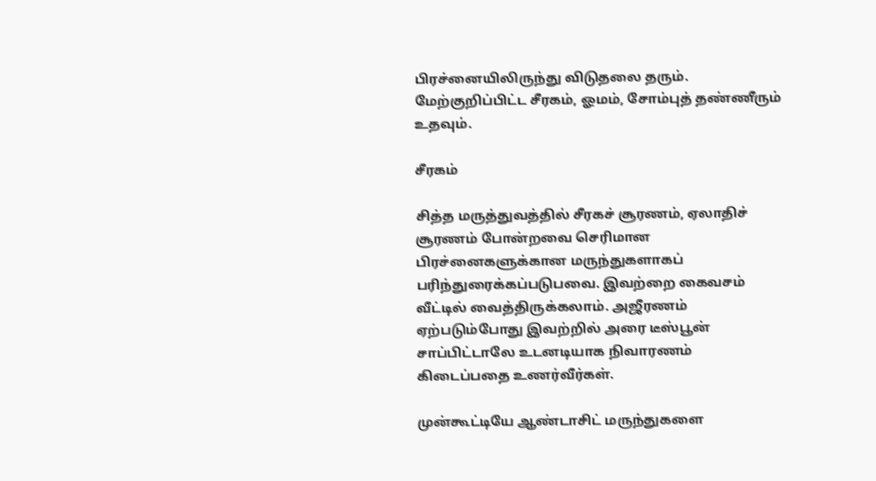பிரச்னையிலிருந்து விடுதலை தரும். மேற்குறிப்பிட்ட சீரகம், ஓமம், சோம்புத் தண்ணீரும் உதவும்.

சீரகம்

சித்த மருத்துவத்தில் சீரகச் சூரணம், ஏலாதிச் சூரணம் போன்றவை செரிமான பிரச்னைகளுக்கான மருந்துகளாகப் பரிந்துரைக்கப்படுபவை. இவற்றை கைவசம் வீட்டில் வைத்திருக்கலாம். அஜீரணம் ஏற்படும்போது இவற்றில் அரை டீஸ்பூன் சாப்பிட்டாலே உடனடியாக நிவாரணம் கிடைப்பதை உணர்வீர்கள்.

முன்கூட்டியே ஆண்டாசிட் மருந்துகளை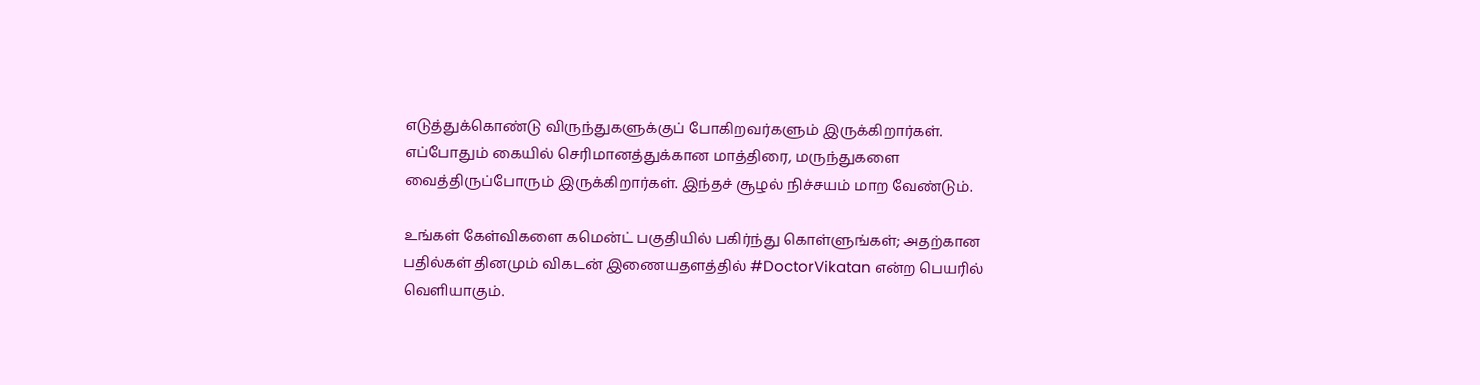எடுத்துக்கொண்டு விருந்துகளுக்குப் போகிறவர்களும் இருக்கிறார்கள். எப்போதும் கையில் செரிமானத்துக்கான மாத்திரை, மருந்துகளை வைத்திருப்போரும் இருக்கிறார்கள். இந்தச் சூழல் நிச்சயம் மாற வேண்டும்.

உங்கள் கேள்விகளை கமென்ட் பகுதியில் பகிர்ந்து கொள்ளுங்கள்; அதற்கான பதில்கள் தினமும் விகடன் இணையதளத்தில் #DoctorVikatan என்ற பெயரில் வெளியாகும்.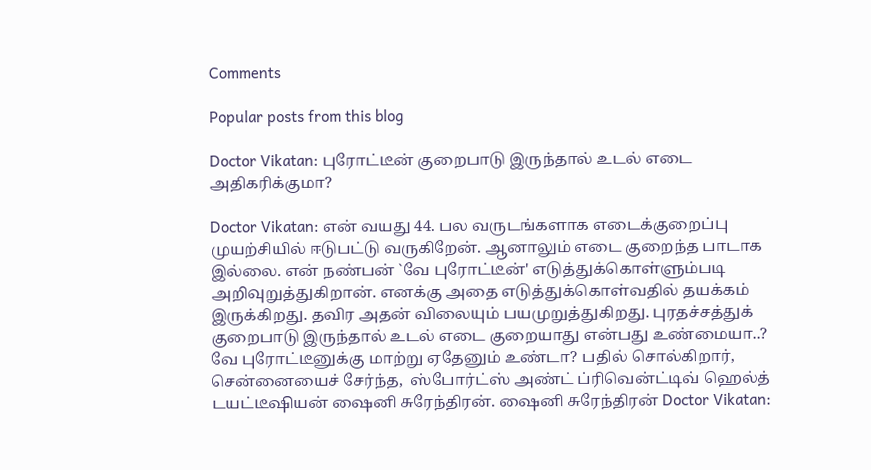Comments

Popular posts from this blog

Doctor Vikatan: புரோட்டீன் குறைபாடு இருந்தால் உடல் எடை அதிகரிக்குமா?

Doctor Vikatan: என் வயது 44. பல வருடங்களாக எடைக்குறைப்பு முயற்சியில் ஈடுபட்டு வருகிறேன். ஆனாலும் எடை குறைந்த பாடாக இல்லை. என் நண்பன் `வே புரோட்டீன்' எடுத்துக்கொள்ளும்படி அறிவுறுத்துகிறான். எனக்கு அதை எடுத்துக்கொள்வதில் தயக்கம் இருக்கிறது. தவிர அதன் விலையும் பயமுறுத்துகிறது. புரதச்சத்துக் குறைபாடு இருந்தால் உடல் எடை குறையாது என்பது உண்மையா..? வே புரோட்டீனுக்கு மாற்று ஏதேனும் உண்டா? பதில் சொல்கிறார், சென்னையைச் சேர்ந்த,  ஸ்போர்ட்ஸ் அண்ட் ப்ரிவென்ட்டிவ் ஹெல்த்  டயட்டீஷியன் ஷைனி சுரேந்திரன். ஷைனி சுரேந்திரன் Doctor Vikatan: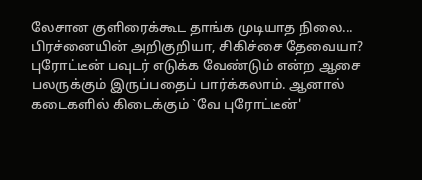லேசான குளிரைக்கூட தாங்க முடியாத நிலை... பிரச்னையின் அறிகுறியா, சிகிச்சை தேவையா? புரோட்டீன் பவுடர் எடுக்க வேண்டும் என்ற ஆசை பலருக்கும் இருப்பதைப் பார்க்கலாம். ஆனால் கடைகளில் கிடைக்கும் `வே புரோட்டீன்'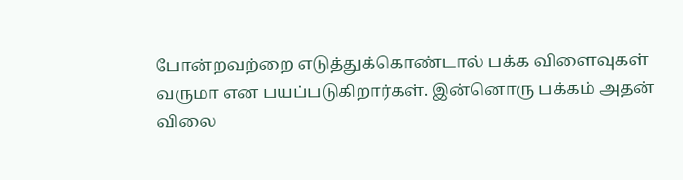போன்றவற்றை எடுத்துக்கொண்டால் பக்க விளைவுகள் வருமா என பயப்படுகிறார்கள். இன்னொரு பக்கம் அதன் விலை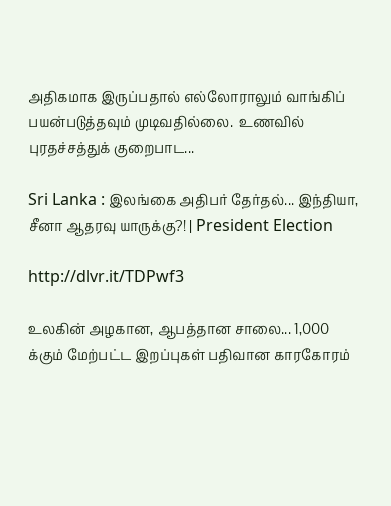அதிகமாக இருப்பதால் எல்லோராலும் வாங்கிப் பயன்படுத்தவும் முடிவதில்லை.  உணவில் புரதச்சத்துக் குறைபாட...

Sri Lanka : இலங்கை அதிபர் தேர்தல்... இந்தியா, சீனா ஆதரவு யாருக்கு?! | President Election

http://dlvr.it/TDPwf3

உலகின் அழகான, ஆபத்தான சாலை... 1,000 க்கும் மேற்பட்ட இறப்புகள் பதிவான காரகோரம்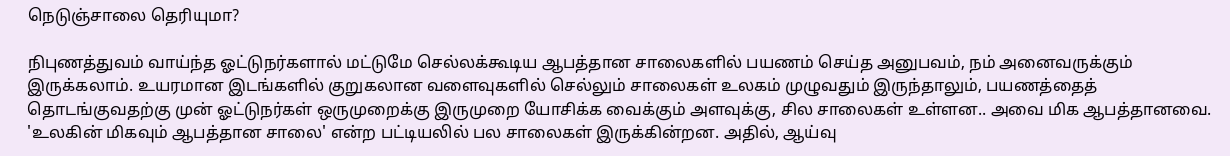நெடுஞ்சாலை தெரியுமா?

நிபுணத்துவம் வாய்ந்த ஓட்டுநர்களால் மட்டுமே செல்லக்கூடிய ஆபத்தான சாலைகளில் பயணம் செய்த அனுபவம், நம் அனைவருக்கும் இருக்கலாம். உயரமான இடங்களில் குறுகலான வளைவுகளில் செல்லும் சாலைகள் உலகம் முழுவதும் இருந்தாலும், பயணத்தைத் தொடங்குவதற்கு முன் ஓட்டுநர்கள் ஒருமுறைக்கு இருமுறை யோசிக்க வைக்கும் அளவுக்கு, சில சாலைகள் உள்ளன.. அவை மிக ஆபத்தானவை. 'உலகின் மிகவும் ஆபத்தான சாலை' என்ற பட்டியலில் பல சாலைகள் இருக்கின்றன. அதில், ஆய்வு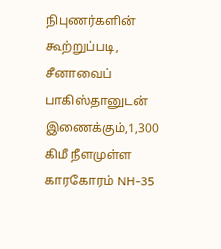நிபுணர்களின் கூற்றுப்படி, சீனாவைப் பாகிஸ்தானுடன் இணைக்கும்,1,300 கிமீ நீளமுள்ள காரகோரம் NH-35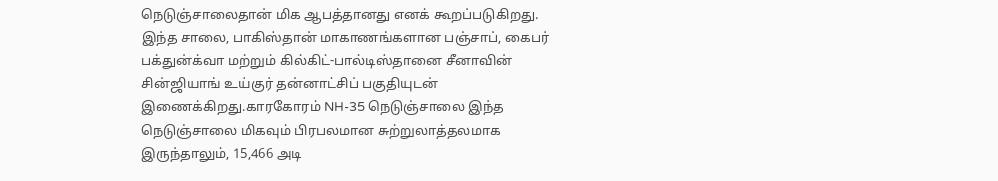நெடுஞ்சாலைதான் மிக ஆபத்தானது எனக் கூறப்படுகிறது. இந்த சாலை, பாகிஸ்தான் மாகாணங்களான பஞ்சாப், கைபர் பக்துன்க்வா மற்றும் கில்கிட்-பால்டிஸ்தானை சீனாவின் சின்ஜியாங் உய்குர் தன்னாட்சிப் பகுதியுடன் இணைக்கிறது.காரகோரம் NH-35 நெடுஞ்சாலை இந்த நெடுஞ்சாலை மிகவும் பிரபலமான சுற்றுலாத்தலமாக இருந்தாலும், 15,466 அடி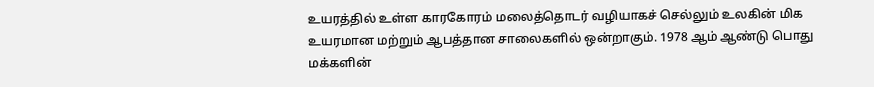உயரத்தில் உள்ள காரகோரம் மலைத்தொடர் வழியாகச் செல்லும் உலகின் மிக உயரமான மற்றும் ஆபத்தான சாலைகளில் ஒன்றாகும். 1978 ஆம் ஆண்டு பொது மக்களின்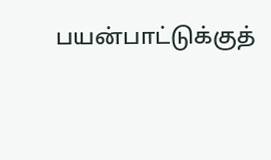பயன்பாட்டுக்குத்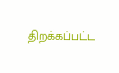திறக்கப்பட்ட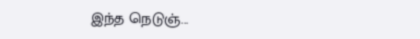இந்த நெடுஞ்...